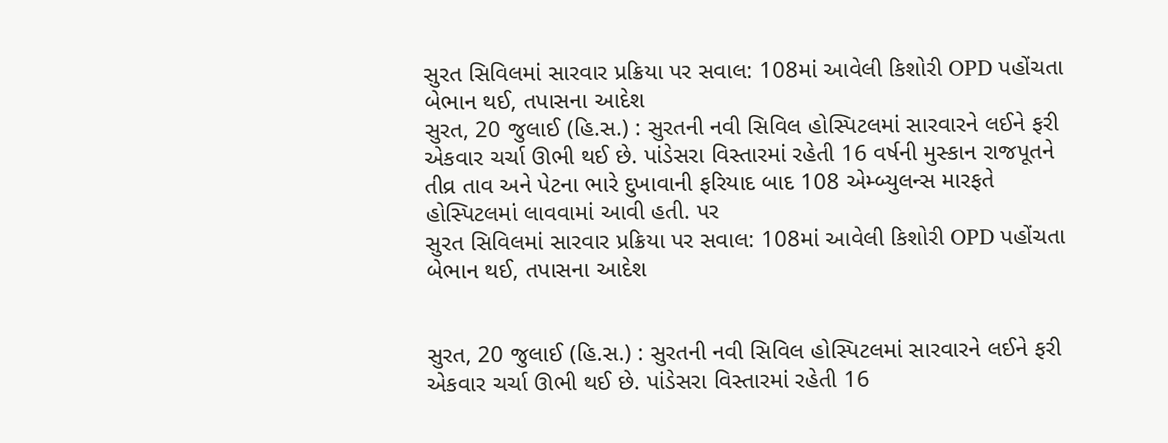સુરત સિવિલમાં સારવાર પ્રક્રિયા પર સવાલ: 108માં આવેલી કિશોરી OPD પહોંચતા બેભાન થઈ, તપાસના આદેશ
સુરત, 20 જુલાઈ (હિ.સ.) : સુરતની નવી સિવિલ હોસ્પિટલમાં સારવારને લઈને ફરી એકવાર ચર્ચા ઊભી થઈ છે. પાંડેસરા વિસ્તારમાં રહેતી 16 વર્ષની મુસ્કાન રાજપૂતને તીવ્ર તાવ અને પેટના ભારે દુખાવાની ફરિયાદ બાદ 108 એમ્બ્યુલન્સ મારફતે હોસ્પિટલમાં લાવવામાં આવી હતી. પર
સુરત સિવિલમાં સારવાર પ્રક્રિયા પર સવાલ: 108માં આવેલી કિશોરી OPD પહોંચતા બેભાન થઈ, તપાસના આદેશ


સુરત, 20 જુલાઈ (હિ.સ.) : સુરતની નવી સિવિલ હોસ્પિટલમાં સારવારને લઈને ફરી એકવાર ચર્ચા ઊભી થઈ છે. પાંડેસરા વિસ્તારમાં રહેતી 16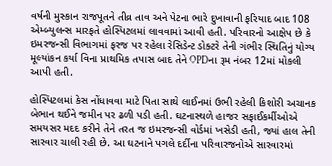વર્ષની મુસ્કાન રાજપૂતને તીવ્ર તાવ અને પેટના ભારે દુખાવાની ફરિયાદ બાદ 108 એમ્બ્યુલન્સ મારફતે હોસ્પિટલમાં લાવવામાં આવી હતી. પરિવારનો આક્ષેપ છે કે ઇમરજન્સી વિભાગમાં ફરજ પર રહેલા રેસિડેન્ટ ડોક્ટરે તેની ગંભીર સ્થિતિનું યોગ્ય મૂલ્યાંકન કર્યા વિના પ્રાથમિક તપાસ બાદ તેને OPDના રૂમ નંબર 12માં મોકલી આપી હતી.

હોસ્પિટલમાં કેસ નોંધાવવા માટે પિતા સાથે લાઈનમાં ઉભી રહેલી કિશોરી અચાનક બેભાન થઈને જમીન પર ઢળી પડી હતી. ઘટનાસ્થળે હાજર સફાઈકર્મીઓએ સમયસર મદદ કરીને તેને તરત જ ઇમરજન્સી વોર્ડમાં ખસેડી હતી, જ્યાં હાલ તેની સારવાર ચાલી રહી છે. આ ઘટનાને પગલે દર્દીના પરિવારજનોએ સારવારમાં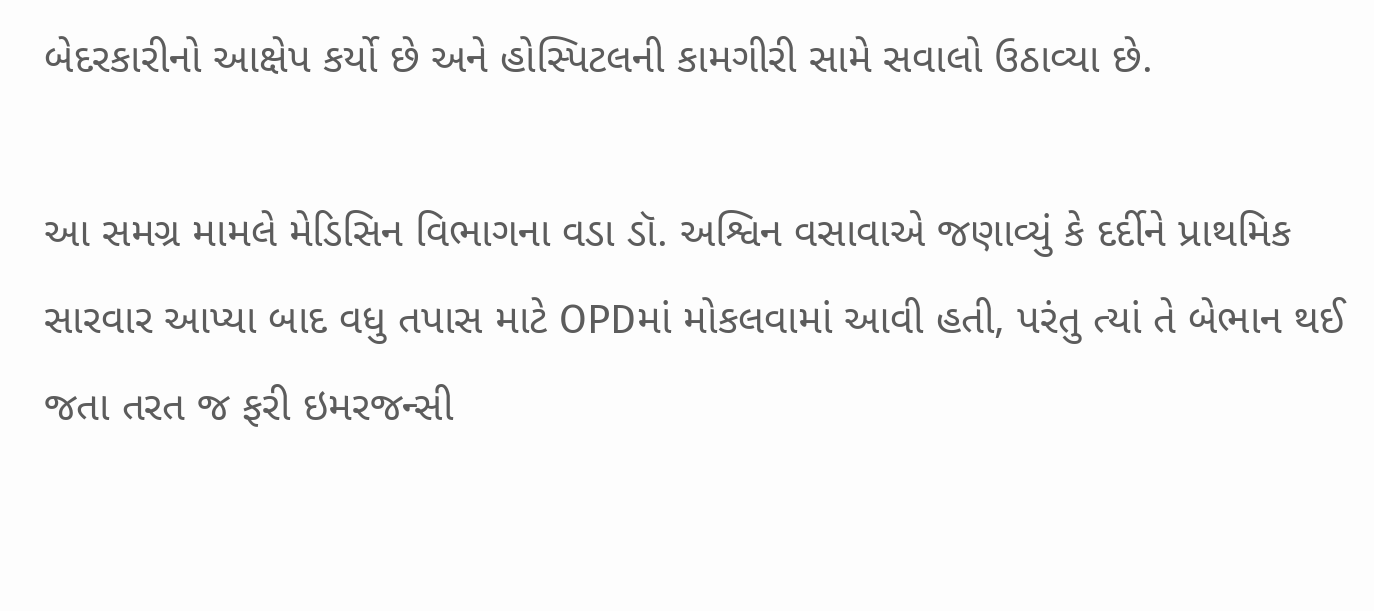બેદરકારીનો આક્ષેપ કર્યો છે અને હોસ્પિટલની કામગીરી સામે સવાલો ઉઠાવ્યા છે.

આ સમગ્ર મામલે મેડિસિન વિભાગના વડા ડૉ. અશ્વિન વસાવાએ જણાવ્યું કે દર્દીને પ્રાથમિક સારવાર આપ્યા બાદ વધુ તપાસ માટે OPDમાં મોકલવામાં આવી હતી, પરંતુ ત્યાં તે બેભાન થઈ જતા તરત જ ફરી ઇમરજન્સી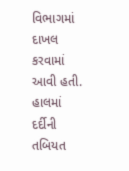વિભાગમાં દાખલ કરવામાં આવી હતી. હાલમાં દર્દીની તબિયત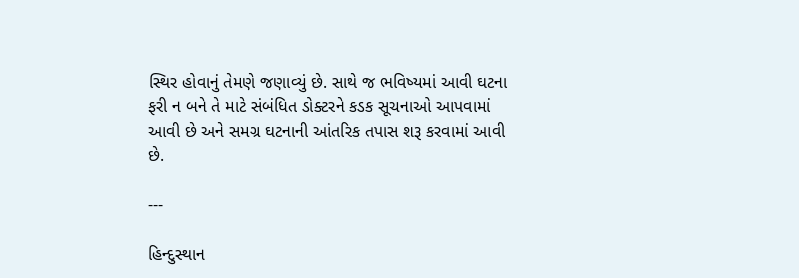સ્થિર હોવાનું તેમણે જણાવ્યું છે. સાથે જ ભવિષ્યમાં આવી ઘટના ફરી ન બને તે માટે સંબંધિત ડોક્ટરને કડક સૂચનાઓ આપવામાં આવી છે અને સમગ્ર ઘટનાની આંતરિક તપાસ શરૂ કરવામાં આવી છે.

---

હિન્દુસ્થાન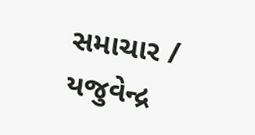સમાચાર / યજુવેન્દ્ર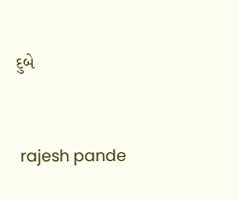દુબે


 rajesh pande